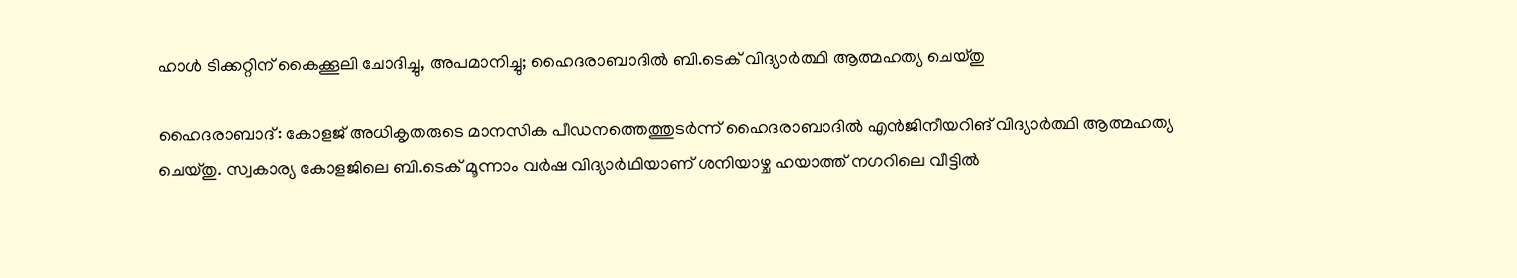ഹാൾ ടിക്കറ്റിന് കൈക്കൂലി ചോദിച്ചു, അപമാനിച്ചു; ഹൈദരാബാദിൽ ബി.ടെക് വിദ്യാർത്ഥി ആത്മഹത്യ ചെയ്തു

ഹൈദരാബാദ്: കോളജ് അധികൃതരുടെ മാനസിക പീഡനത്തെത്തുടർന്ന് ഹൈദരാബാദിൽ എൻജിനീയറിങ് വിദ്യാർത്ഥി ആത്മഹത്യ ചെയ്തു. സ്വകാര്യ കോളജിലെ ബി.ടെക് മൂന്നാം വർഷ വിദ്യാർഥിയാണ് ശനിയാഴ്ച ഹയാത്ത് നഗറിലെ വീട്ടിൽ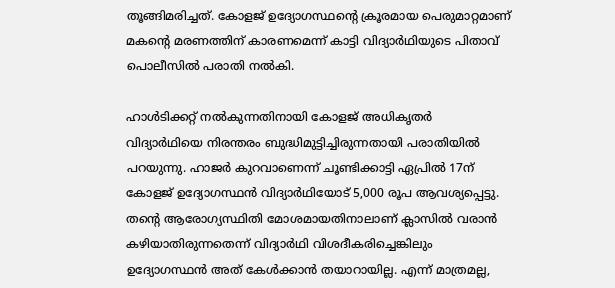തൂങ്ങിമരിച്ചത്. കോളജ് ഉദ്യോഗസ്ഥന്റെ ക്രൂരമായ പെരുമാറ്റമാണ് മകന്റെ മരണത്തിന് കാരണമെന്ന് കാട്ടി വിദ്യാർഥിയുടെ പിതാവ് പൊലീസിൽ പരാതി നൽകി.

ഹാൾടിക്കറ്റ് നൽകുന്നതിനായി കോളജ് അധികൃതർ വിദ്യാർഥിയെ നിരന്തരം ബുദ്ധിമുട്ടിച്ചിരുന്നതായി പരാതിയിൽ പറയുന്നു. ഹാജർ കുറവാണെന്ന് ചൂണ്ടിക്കാട്ടി ഏപ്രിൽ 17ന് കോളജ് ഉദ്യോഗസ്ഥൻ വിദ്യാർഥിയോട് 5,000 രൂപ ആവശ്യപ്പെട്ടു. തന്റെ ആരോഗ്യസ്ഥിതി മോശമായതിനാലാണ് ക്ലാസിൽ വരാൻ കഴിയാതിരുന്നതെന്ന് വിദ്യാർഥി വിശദീകരിച്ചെങ്കിലും ഉദ്യോഗസ്ഥൻ അത് കേൾക്കാൻ തയാറായില്ല. എന്ന് മാത്രമല്ല,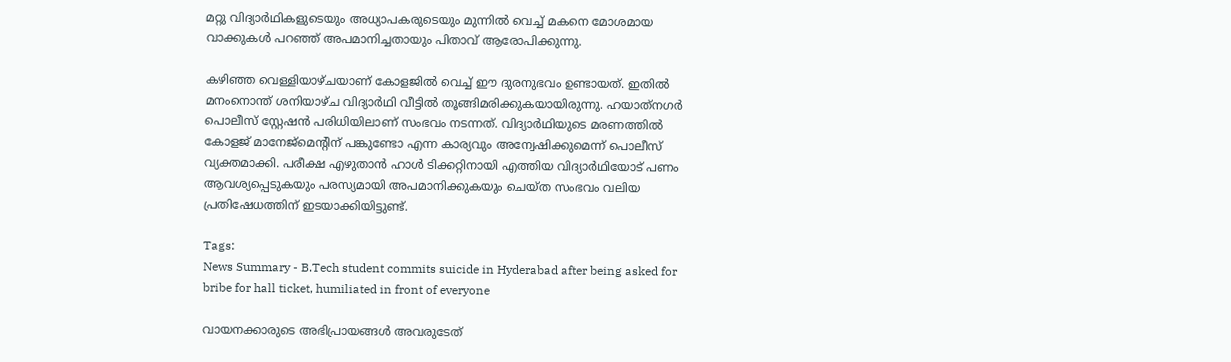മറ്റു വിദ്യാർഥികളുടെയും അധ്യാപകരുടെയും മുന്നിൽ വെച്ച് മകനെ മോശമായ വാക്കുകൾ പറഞ്ഞ് അപമാനിച്ചതായും പിതാവ് ആരോപിക്കുന്നു.

കഴിഞ്ഞ വെള്ളിയാഴ്ചയാണ് കോളജിൽ വെച്ച് ഈ ദുരനുഭവം ഉണ്ടായത്. ഇതിൽ മനംനൊന്ത് ശനിയാഴ്ച വിദ്യാർഥി വീട്ടിൽ തൂങ്ങിമരിക്കുകയായിരുന്നു. ഹയാത്‌നഗർ പൊലീസ് സ്റ്റേഷൻ പരിധിയിലാണ് സംഭവം നടന്നത്. വിദ്യാർഥിയുടെ മരണത്തിൽ കോളജ് മാനേജ്‌മെന്റിന് പങ്കുണ്ടോ എന്ന കാര്യവും അന്വേഷിക്കുമെന്ന് പൊലീസ് വ്യക്തമാക്കി. പരീക്ഷ എഴുതാൻ ഹാൾ ടിക്കറ്റിനായി എത്തിയ വിദ്യാർഥിയോട് പണം ആവശ്യപ്പെടുകയും പരസ്യമായി അപമാനിക്കുകയും ചെയ്ത സംഭവം വലിയ പ്രതിഷേധത്തിന് ഇടയാക്കിയിട്ടുണ്ട്.

Tags:
News Summary - B.Tech student commits suicide in Hyderabad after being asked for bribe for hall ticket, humiliated in front of everyone

വായനക്കാരുടെ അഭിപ്രായങ്ങള്‍ അവരുടേത്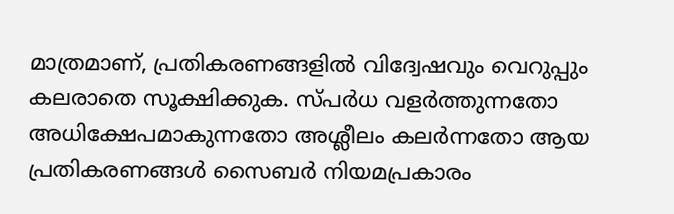മാത്രമാണ്, പ്രതികരണങ്ങളിൽ വിദ്വേഷവും വെറുപ്പും കലരാതെ സൂക്ഷിക്കുക. സ്പർധ വളർത്തുന്നതോ അധിക്ഷേപമാകുന്നതോ അശ്ലീലം കലർന്നതോ ആയ പ്രതികരണങ്ങൾ സൈബർ നിയമപ്രകാരം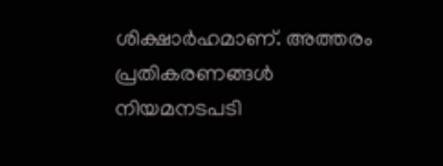ശിക്ഷാർഹമാണ്. അത്തരം പ്രതികരണങ്ങൾ നിയമനടപടി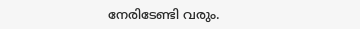നേരിടേണ്ടി വരും.